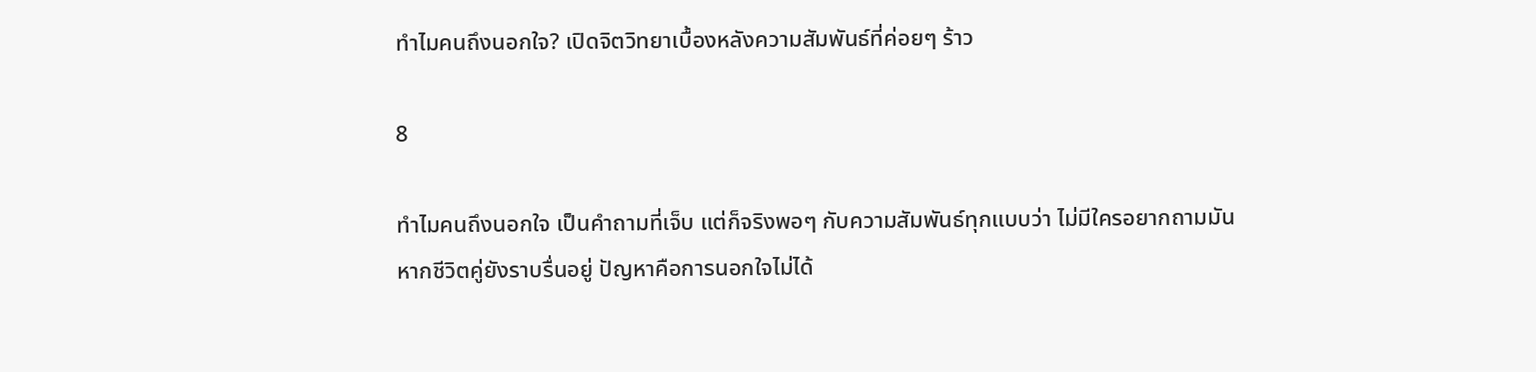ทำไมคนถึงนอกใจ? เปิดจิตวิทยาเบื้องหลังความสัมพันธ์ที่ค่อยๆ ร้าว

8

ทำไมคนถึงนอกใจ เป็นคำถามที่เจ็บ แต่ก็จริงพอๆ กับความสัมพันธ์ทุกแบบว่า ไม่มีใครอยากถามมันหากชีวิตคู่ยังราบรื่นอยู่ ปัญหาคือการนอกใจไม่ได้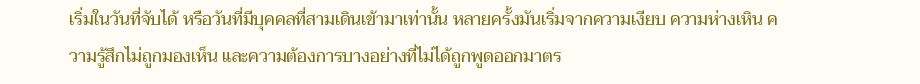เริ่มในวันที่จับได้ หรือวันที่มีบุคคลที่สามเดินเข้ามาเท่านั้น หลายครั้งมันเริ่มจากความเงียบ ความห่างเหิน ความรู้สึกไม่ถูกมองเห็น และความต้องการบางอย่างที่ไม่ได้ถูกพูดออกมาตร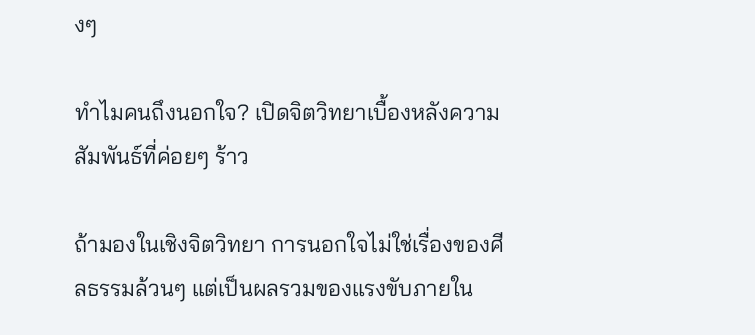งๆ

ทำไมคนถึงนอกใจ? เปิดจิตวิทยาเบื้องหลังความสัมพันธ์ที่ค่อยๆ ร้าว

ถ้ามองในเชิงจิตวิทยา การนอกใจไม่ใช่เรื่องของศีลธรรมล้วนๆ แต่เป็นผลรวมของแรงขับภายใน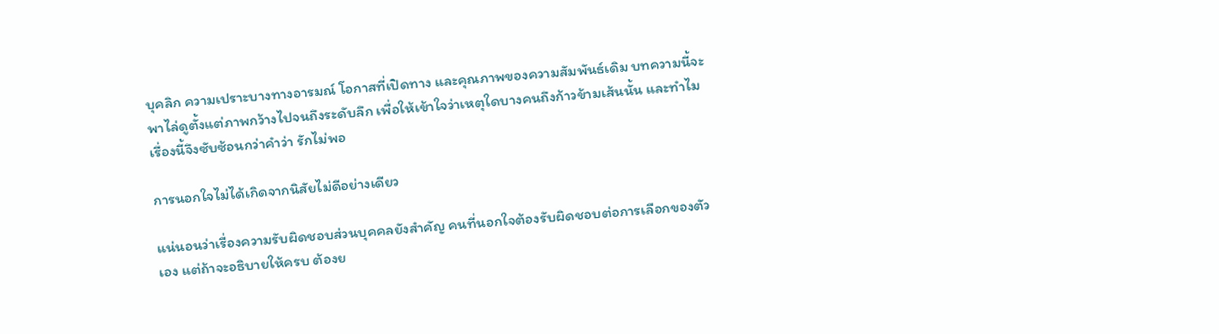บุคลิก ความเปราะบางทางอารมณ์ โอกาสที่เปิดทาง และคุณภาพของความสัมพันธ์เดิม บทความนี้จะพาไล่ดูตั้งแต่ภาพกว้างไปจนถึงระดับลึก เพื่อให้เข้าใจว่าเหตุใดบางคนถึงก้าวข้ามเส้นนั้น และทำไมเรื่องนี้จึงซับซ้อนกว่าคำว่า รักไม่พอ

การนอกใจไม่ได้เกิดจากนิสัยไม่ดีอย่างเดียว

แน่นอนว่าเรื่องความรับผิดชอบส่วนบุคคลยังสำคัญ คนที่นอกใจต้องรับผิดชอบต่อการเลือกของตัวเอง แต่ถ้าจะอธิบายให้ครบ ต้องย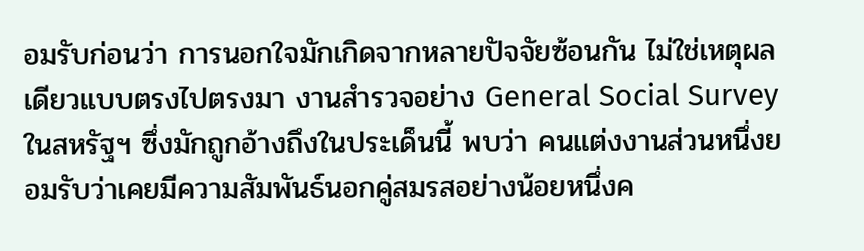อมรับก่อนว่า การนอกใจมักเกิดจากหลายปัจจัยซ้อนกัน ไม่ใช่เหตุผลเดียวแบบตรงไปตรงมา งานสำรวจอย่าง General Social Survey ในสหรัฐฯ ซึ่งมักถูกอ้างถึงในประเด็นนี้ พบว่า คนแต่งงานส่วนหนึ่งยอมรับว่าเคยมีความสัมพันธ์นอกคู่สมรสอย่างน้อยหนึ่งค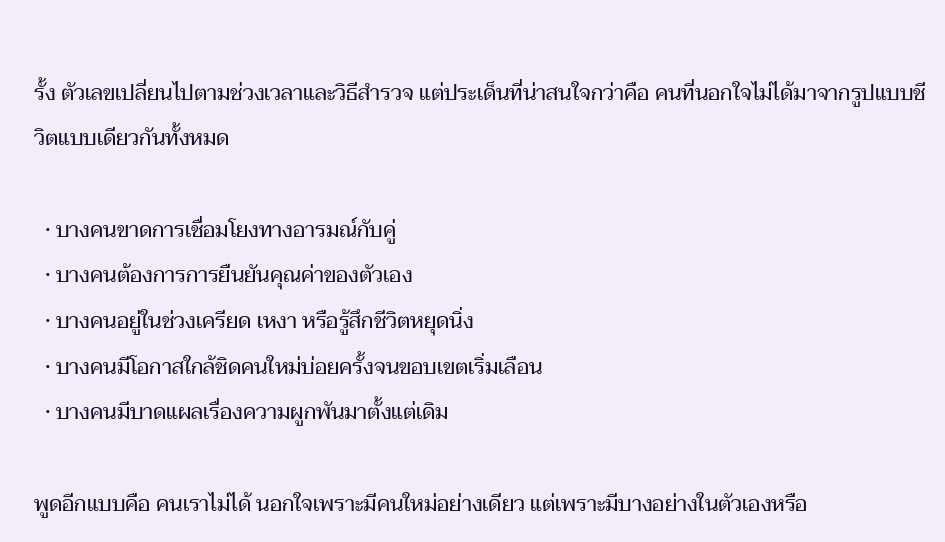รั้ง ตัวเลขเปลี่ยนไปตามช่วงเวลาและวิธีสำรวจ แต่ประเด็นที่น่าสนใจกว่าคือ คนที่นอกใจไม่ได้มาจากรูปแบบชีวิตแบบเดียวกันทั้งหมด

  • บางคนขาดการเชื่อมโยงทางอารมณ์กับคู่
  • บางคนต้องการการยืนยันคุณค่าของตัวเอง
  • บางคนอยู่ในช่วงเครียด เหงา หรือรู้สึกชีวิตหยุดนิ่ง
  • บางคนมีโอกาสใกล้ชิดคนใหม่บ่อยครั้งจนขอบเขตเริ่มเลือน
  • บางคนมีบาดแผลเรื่องความผูกพันมาตั้งแต่เดิม

พูดอีกแบบคือ คนเราไม่ได้ นอกใจเพราะมีคนใหม่อย่างเดียว แต่เพราะมีบางอย่างในตัวเองหรือ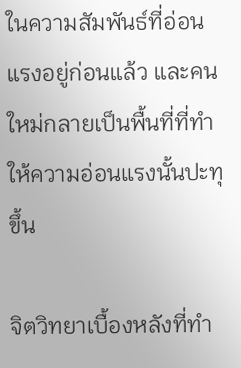ในความสัมพันธ์ที่อ่อนแรงอยู่ก่อนแล้ว และคนใหม่กลายเป็นพื้นที่ที่ทำให้ความอ่อนแรงนั้นปะทุขึ้น

จิตวิทยาเบื้องหลังที่ทำ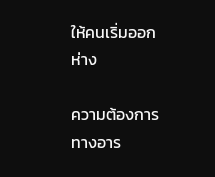ให้คนเริ่มออกห่าง

ความต้องการทางอาร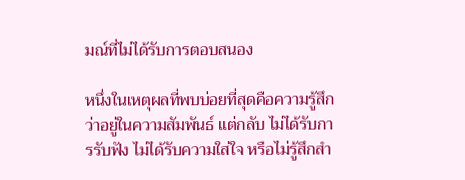มณ์ที่ไม่ได้รับการตอบสนอง

หนึ่งในเหตุผลที่พบบ่อยที่สุดคือความรู้สึกว่าอยู่ในความสัมพันธ์ แต่กลับ ไม่ได้รับการรับฟัง ไม่ได้รับความใส่ใจ หรือไม่รู้สึกสำ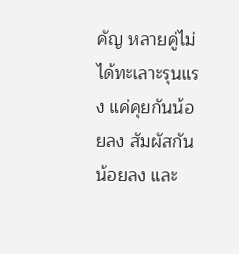คัญ หลายคู่ไม่ได้ทะเลาะรุนแรง แค่คุยกันน้อยลง สัมผัสกันน้อยลง และ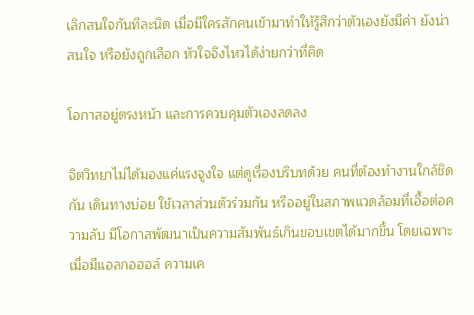เลิกสนใจกันทีละนิด เมื่อมีใครสักคนเข้ามาทำให้รู้สึกว่าตัวเองยังมีค่า ยังน่าสนใจ หรือยังถูกเลือก หัวใจจึงไหวได้ง่ายกว่าที่คิด

โอกาสอยู่ตรงหน้า และการควบคุมตัวเองลดลง

จิตวิทยาไม่ได้มองแค่แรงจูงใจ แต่ดูเรื่องบริบทด้วย คนที่ต้องทำงานใกล้ชิดกัน เดินทางบ่อย ใช้เวลาส่วนตัวร่วมกัน หรืออยู่ในสภาพแวดล้อมที่เอื้อต่อความลับ มีโอกาสพัฒนาเป็นความสัมพันธ์เกินขอบเขตได้มากขึ้น โดยเฉพาะเมื่อมีแอลกอฮอล์ ความเค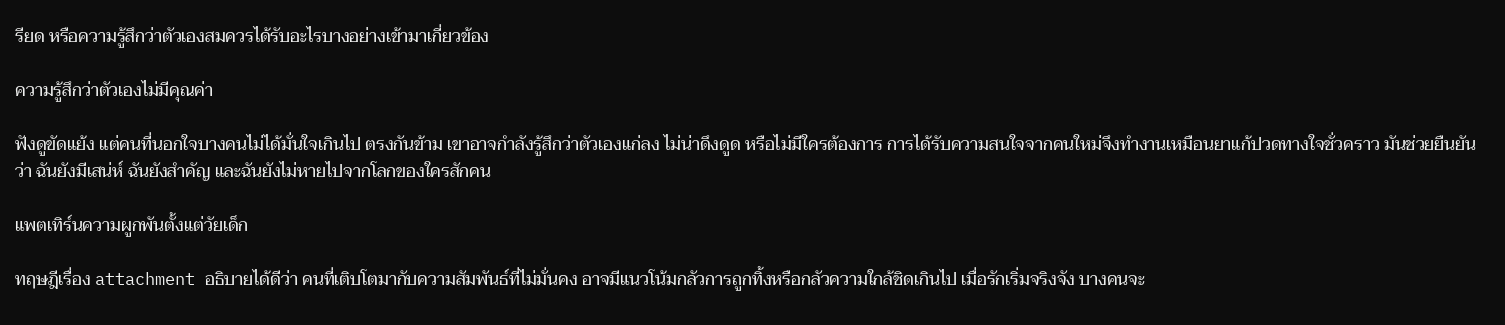รียด หรือความรู้สึกว่าตัวเองสมควรได้รับอะไรบางอย่างเข้ามาเกี่ยวข้อง

ความรู้สึกว่าตัวเองไม่มีคุณค่า

ฟังดูขัดแย้ง แต่คนที่นอกใจบางคนไม่ได้มั่นใจเกินไป ตรงกันข้าม เขาอาจกำลังรู้สึกว่าตัวเองแก่ลง ไม่น่าดึงดูด หรือไม่มีใครต้องการ การได้รับความสนใจจากคนใหม่จึงทำงานเหมือนยาแก้ปวดทางใจชั่วคราว มันช่วยยืนยันว่า ฉันยังมีเสน่ห์ ฉันยังสำคัญ และฉันยังไม่หายไปจากโลกของใครสักคน

แพตเทิร์นความผูกพันตั้งแต่วัยเด็ก

ทฤษฎีเรื่อง attachment อธิบายได้ดีว่า คนที่เติบโตมากับความสัมพันธ์ที่ไม่มั่นคง อาจมีแนวโน้มกลัวการถูกทิ้งหรือกลัวความใกล้ชิดเกินไป เมื่อรักเริ่มจริงจัง บางคนจะ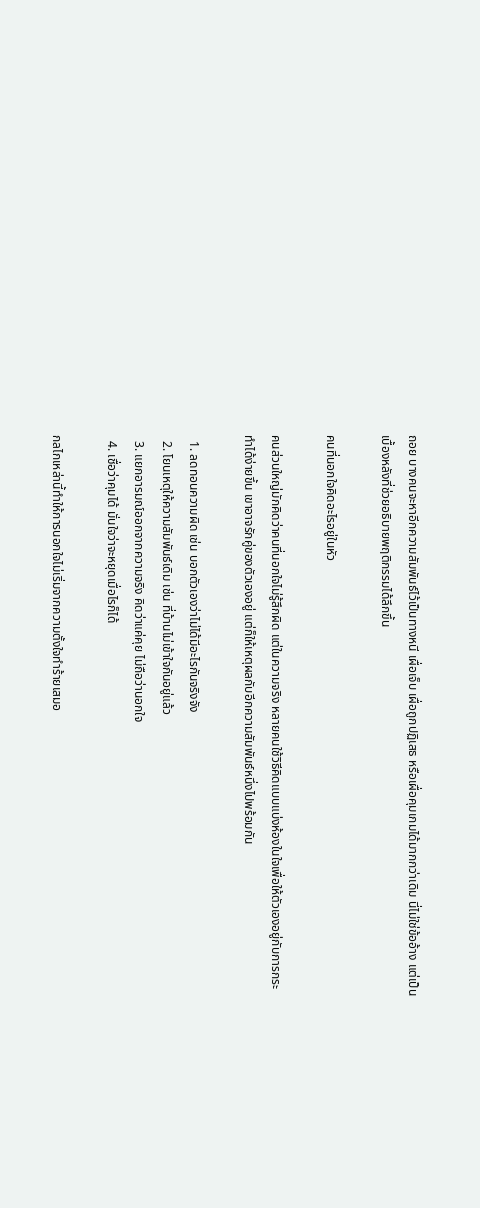ถอย บางคนจะหาอีกความสัมพันธ์ไว้เป็นทางหนี เผื่อเจ็บ เผื่อถูกปฏิเสธ หรือเผื่อคุมเกมได้มากกว่าเดิม นี่ไม่ใช่ข้ออ้าง แต่เป็นเบื้องหลังที่ช่วยอธิบายพฤติกรรมได้ลึกขึ้น

คนที่นอกใจคิดอะไรอยู่ในหัว

คนส่วนใหญ่มักคิดว่าคนที่นอกใจไม่รู้สึกผิด แต่ในความจริง หลายคนใช้วิธีคิดแบบแบ่งห้องในใจเพื่อให้ตัวเองอยู่กับการกระทำได้ง่ายขึ้น เขาอาจรักคู่ของตัวเองอยู่ แต่ก็ให้เหตุผลกับอีกความสัมพันธ์หนึ่งไปพร้อมกัน

  1. ลดทอนความผิด เช่น บอกตัวเองว่าไม่ได้มีอะไรกันจริงจัง
  2. โยนเหตุให้ความสัมพันธ์เดิม เช่น ที่บ้านไม่เข้าใจกันอยู่แล้ว
  3. แยกอารมณ์ออกจากความจริง คิดว่าแค่คุย ไม่ถือว่านอกใจ
  4. เชื่อว่าคุมได้ มั่นใจว่าจะหยุดเมื่อไรก็ได้

กลไกเหล่านี้ทำให้การนอกใจไม่เริ่มจากความตั้งใจทำร้ายเสมอ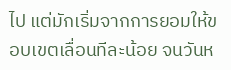ไป แต่มักเริ่มจากการยอมให้ขอบเขตเลื่อนทีละน้อย จนวันห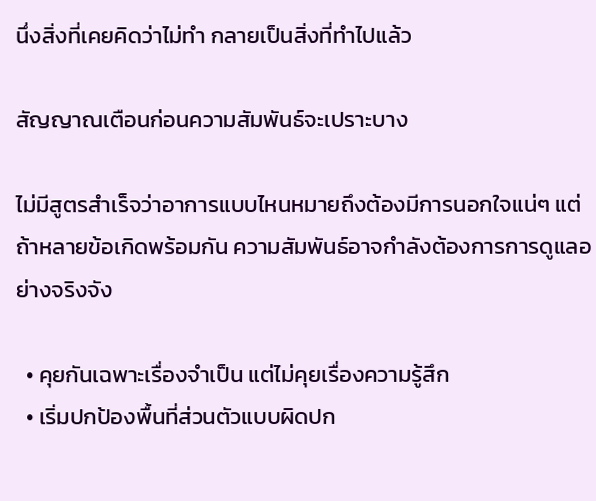นึ่งสิ่งที่เคยคิดว่าไม่ทำ กลายเป็นสิ่งที่ทำไปแล้ว

สัญญาณเตือนก่อนความสัมพันธ์จะเปราะบาง

ไม่มีสูตรสำเร็จว่าอาการแบบไหนหมายถึงต้องมีการนอกใจแน่ๆ แต่ถ้าหลายข้อเกิดพร้อมกัน ความสัมพันธ์อาจกำลังต้องการการดูแลอย่างจริงจัง

  • คุยกันเฉพาะเรื่องจำเป็น แต่ไม่คุยเรื่องความรู้สึก
  • เริ่มปกป้องพื้นที่ส่วนตัวแบบผิดปก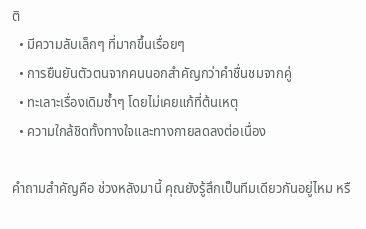ติ
  • มีความลับเล็กๆ ที่มากขึ้นเรื่อยๆ
  • การยืนยันตัวตนจากคนนอกสำคัญกว่าคำชื่นชมจากคู่
  • ทะเลาะเรื่องเดิมซ้ำๆ โดยไม่เคยแก้ที่ต้นเหตุ
  • ความใกล้ชิดทั้งทางใจและทางกายลดลงต่อเนื่อง

คำถามสำคัญคือ ช่วงหลังมานี้ คุณยังรู้สึกเป็นทีมเดียวกันอยู่ไหม หรื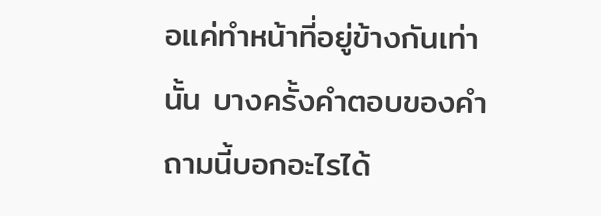อแค่ทำหน้าที่อยู่ข้างกันเท่านั้น บางครั้งคำตอบของคำถามนี้บอกอะไรได้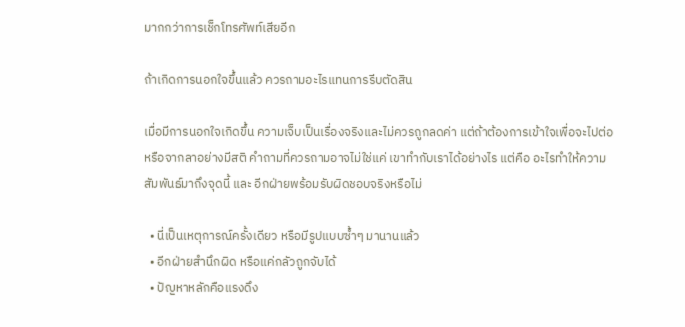มากกว่าการเช็กโทรศัพท์เสียอีก

ถ้าเกิดการนอกใจขึ้นแล้ว ควรถามอะไรแทนการรีบตัดสิน

เมื่อมีการนอกใจเกิดขึ้น ความเจ็บเป็นเรื่องจริงและไม่ควรถูกลดค่า แต่ถ้าต้องการเข้าใจเพื่อจะไปต่อหรือจากลาอย่างมีสติ คำถามที่ควรถามอาจไม่ใช่แค่ เขาทำกับเราได้อย่างไร แต่คือ อะไรทำให้ความสัมพันธ์มาถึงจุดนี้ และ อีกฝ่ายพร้อมรับผิดชอบจริงหรือไม่

  • นี่เป็นเหตุการณ์ครั้งเดียว หรือมีรูปแบบซ้ำๆ มานานแล้ว
  • อีกฝ่ายสำนึกผิด หรือแค่กลัวถูกจับได้
  • ปัญหาหลักคือแรงดึง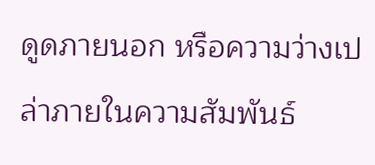ดูดภายนอก หรือความว่างเปล่าภายในความสัมพันธ์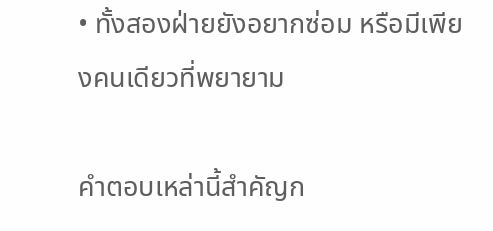• ทั้งสองฝ่ายยังอยากซ่อม หรือมีเพียงคนเดียวที่พยายาม

คำตอบเหล่านี้สำคัญก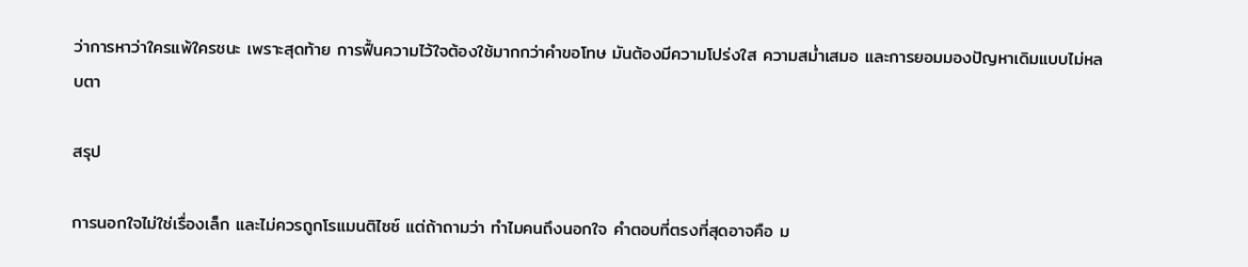ว่าการหาว่าใครแพ้ใครชนะ เพราะสุดท้าย การฟื้นความไว้ใจต้องใช้มากกว่าคำขอโทษ มันต้องมีความโปร่งใส ความสม่ำเสมอ และการยอมมองปัญหาเดิมแบบไม่หลบตา

สรุป

การนอกใจไม่ใช่เรื่องเล็ก และไม่ควรถูกโรแมนติไซซ์ แต่ถ้าถามว่า ทำไมคนถึงนอกใจ คำตอบที่ตรงที่สุดอาจคือ ม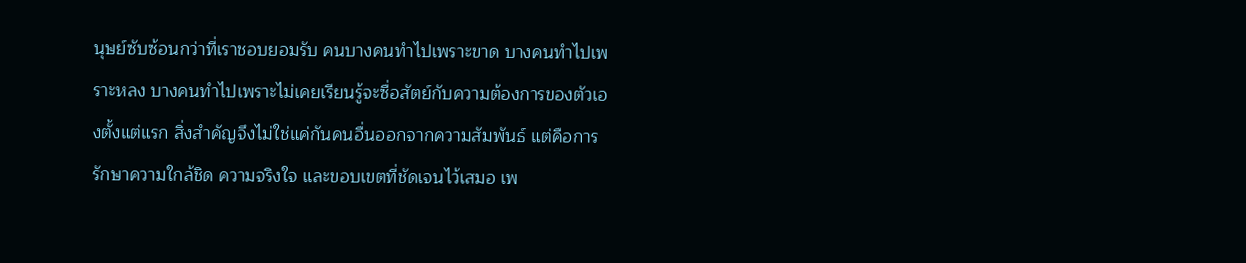นุษย์ซับซ้อนกว่าที่เราชอบยอมรับ คนบางคนทำไปเพราะขาด บางคนทำไปเพราะหลง บางคนทำไปเพราะไม่เคยเรียนรู้จะซื่อสัตย์กับความต้องการของตัวเองตั้งแต่แรก สิ่งสำคัญจึงไม่ใช่แค่กันคนอื่นออกจากความสัมพันธ์ แต่คือการรักษาความใกล้ชิด ความจริงใจ และขอบเขตที่ชัดเจนไว้เสมอ เพ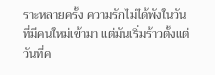ราะหลายครั้ง ความรักไม่ได้พังในวันที่มีคนใหม่เข้ามา แต่มันเริ่มร้าวตั้งแต่วันที่ค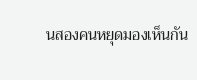นสองคนหยุดมองเห็นกัน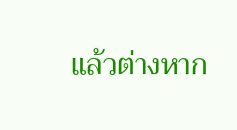แล้วต่างหาก